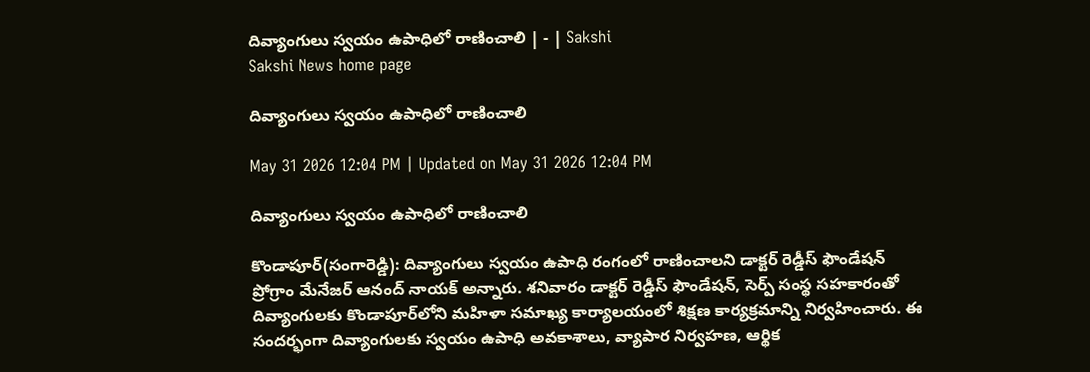దివ్యాంగులు స్వయం ఉపాధిలో రాణించాలి | - | Sakshi
Sakshi News home page

దివ్యాంగులు స్వయం ఉపాధిలో రాణించాలి

May 31 2026 12:04 PM | Updated on May 31 2026 12:04 PM

దివ్యాంగులు స్వయం ఉపాధిలో రాణించాలి

కొండాపూర్‌(సంగారెడ్డి): దివ్యాంగులు స్వయం ఉపాధి రంగంలో రాణించాలని డాక్టర్‌ రెడ్డీస్‌ ఫౌండేషన్‌ ప్రోగ్రాం మేనేజర్‌ ఆనంద్‌ నాయక్‌ అన్నారు. శనివారం డాక్టర్‌ రెడ్డీస్‌ ఫౌండేషన్‌, సెర్ప్‌ సంస్థ సహకారంతో దివ్యాంగులకు కొండాపూర్‌లోని మహిళా సమాఖ్య కార్యాలయంలో శిక్షణ కార్యక్రమాన్ని నిర్వహించారు. ఈ సందర్భంగా దివ్యాంగులకు స్వయం ఉపాధి అవకాశాలు, వ్యాపార నిర్వహణ, ఆర్థిక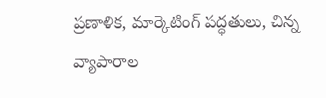ప్రణాళిక, మార్కెటింగ్‌ పద్ధతులు, చిన్న వ్యాపారాల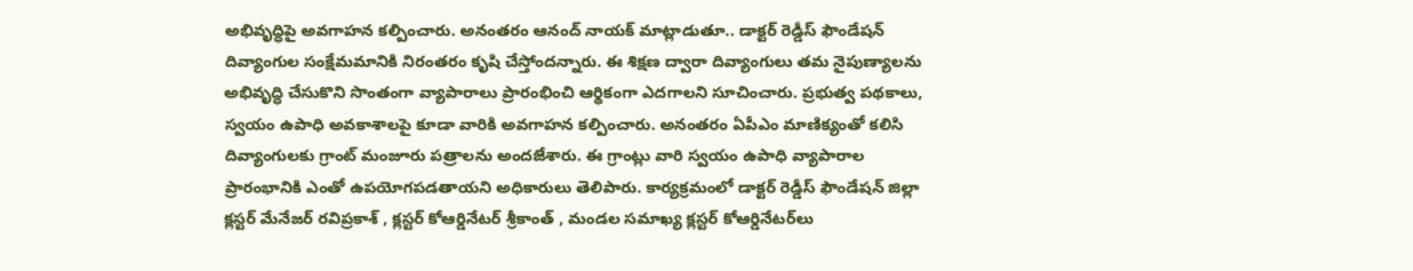అభివృద్ధిపై అవగాహన కల్పించారు. అనంతరం ఆనంద్‌ నాయక్‌ మాట్లాడుతూ.. డాక్టర్‌ రెడ్డీస్‌ ఫౌండేషన్‌ దివ్యాంగుల సంక్షేమమానికి నిరంతరం కృషి చేస్తోందన్నారు. ఈ శిక్షణ ద్వారా దివ్యాంగులు తమ నైపుణ్యాలను అభివృద్ధి చేసుకొని సొంతంగా వ్యాపారాలు ప్రారంభించి ఆర్థికంగా ఎదగాలని సూచించారు. ప్రభుత్వ పథకాలు, స్వయం ఉపాధి అవకాశాలపై కూడా వారికి అవగాహన కల్పించారు. అనంతరం ఏపీఎం మాణిక్యంతో కలిసి దివ్యాంగులకు గ్రాంట్‌ మంజూరు పత్రాలను అందజేశారు. ఈ గ్రాంట్లు వారి స్వయం ఉపాధి వ్యాపారాల ప్రారంభానికి ఎంతో ఉపయోగపడతాయని అధికారులు తెలిపారు. కార్యక్రమంలో డాక్టర్‌ రెడ్డీస్‌ ఫౌండేషన్‌ జిల్లా క్లస్టర్‌ మేనేజర్‌ రవిప్రకాశ్‌ , క్లస్టర్‌ కోఆర్డినేటర్‌ శ్రీకాంత్‌ , మండల సమాఖ్య క్లస్టర్‌ కోఆర్డినేటర్‌లు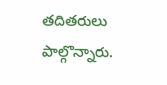తదితరులు పాల్గొన్నారు.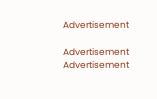Advertisement

Advertisement
Advertisement